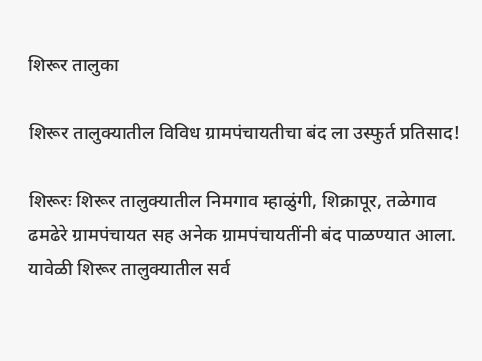शिरूर तालुका

शिरूर तालुक्यातील विविध ग्रामपंचायतीचा बंद ला उस्फुर्त प्रतिसाद!

शिरूरः शिरूर तालुक्यातील निमगाव म्हाळुंगी, शिक्रापूर, तळेगाव ढमढेरे ग्रामपंचायत सह अनेक ग्रामपंचायतींनी बंद पाळण्यात आला. यावेळी शिरूर तालुक्यातील सर्व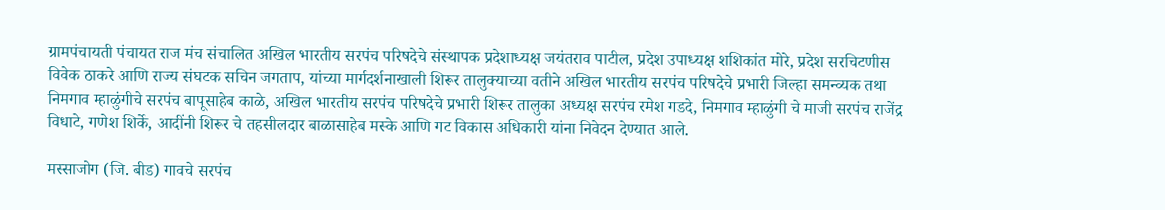ग्रामपंचायती पंचायत राज मंच संचालित अखिल भारतीय सरपंच परिषदेचे संस्थापक प्रदेशाध्यक्ष जयंतराव पाटील, प्रदेश उपाध्यक्ष शशिकांत मोरे, प्रदेश सरचिटणीस विवेक ठाकरे आणि राज्य संघटक सचिन जगताप, यांच्या मार्गदर्शनाखाली शिरूर तालुक्याच्या वतीने अखिल भारतीय सरपंच परिषदेचे प्रभारी जिल्हा समन्व्यक तथा निमगाव म्हाळुंगीचे सरपंच बापूसाहेब काळे, अखिल भारतीय सरपंच परिषदेचे प्रभारी शिरूर तालुका अध्यक्ष सरपंच रमेश गडदे, निमगाव म्हाळुंगी चे माजी सरपंच राजेंद्र विधाटे, गणेश शिर्के, आदींनी शिरूर चे तहसीलदार बाळासाहेब मस्के आणि गट विकास अधिकारी यांना निवेदन देण्यात आले.

मस्साजोग (जि. बीड) गावचे सरपंच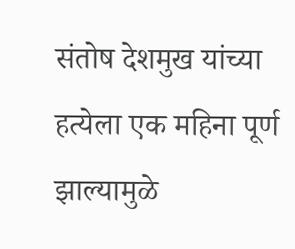संतोष देशमुख यांच्या हत्येला एक महिना पूर्ण झाल्यामुळे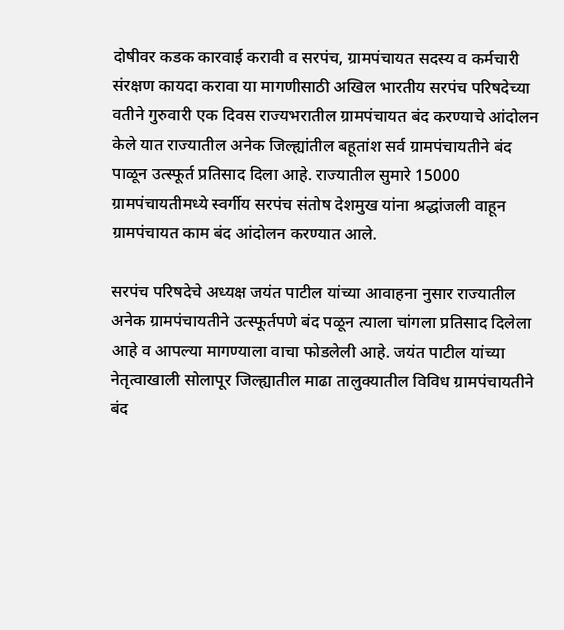दोषीवर कडक कारवाई करावी व सरपंच, ग्रामपंचायत सदस्य व कर्मचारी संरक्षण कायदा करावा या मागणीसाठी अखिल भारतीय सरपंच परिषदेच्या वतीने गुरुवारी एक दिवस राज्यभरातील ग्रामपंचायत बंद करण्याचे आंदोलन केले यात राज्यातील अनेक जिल्ह्यांतील बहूतांश सर्व ग्रामपंचायतीने बंद पाळून उत्स्फूर्त प्रतिसाद दिला आहे. राज्यातील सुमारे 15000 ग्रामपंचायतीमध्ये स्वर्गीय सरपंच संतोष देशमुख यांना श्रद्धांजली वाहून ग्रामपंचायत काम बंद आंदोलन करण्यात आले.

सरपंच परिषदेचे अध्यक्ष जयंत पाटील यांच्या आवाहना नुसार राज्यातील अनेक ग्रामपंचायतीने उत्स्फूर्तपणे बंद पळून त्याला चांगला प्रतिसाद दिलेला आहे व आपल्या मागण्याला वाचा फोडलेली आहे. जयंत पाटील यांच्या नेतृत्वाखाली सोलापूर जिल्ह्यातील माढा तालुक्यातील विविध ग्रामपंचायतीने बंद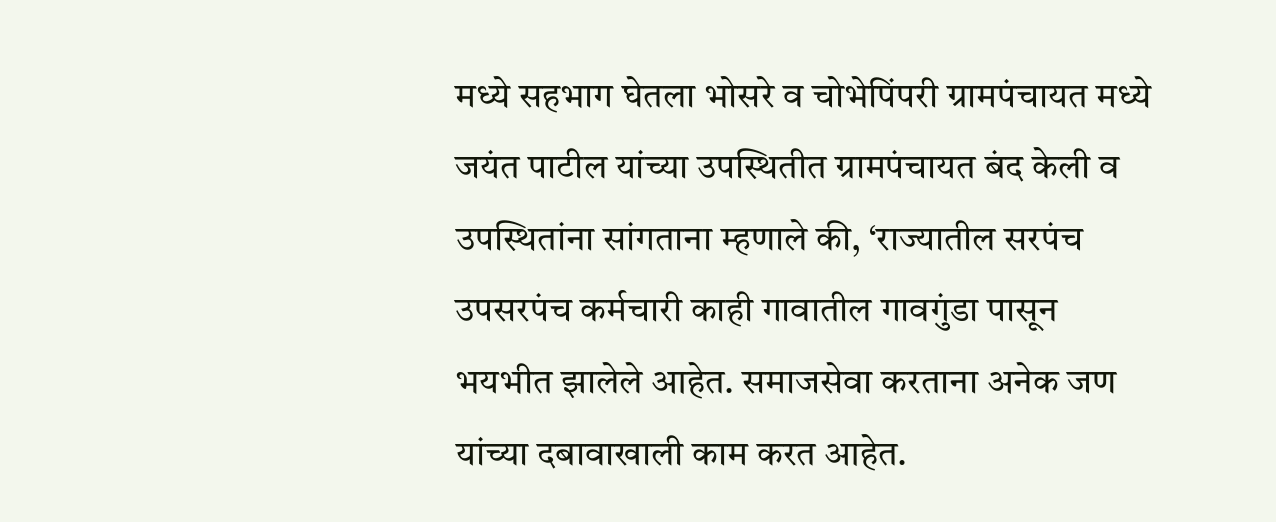मध्ये सहभाग घेतला भोसरे व चोभेपिंपरी ग्रामपंचायत मध्ये जयंत पाटील यांच्या उपस्थितीत ग्रामपंचायत बंद केली व उपस्थितांना सांगताना म्हणाले की, ‘राज्यातील सरपंच उपसरपंच कर्मचारी काही गावातील गावगुंडा पासून भयभीत झालेले आहेत. समाजसेवा करताना अनेक जण यांच्या दबावाखाली काम करत आहेत.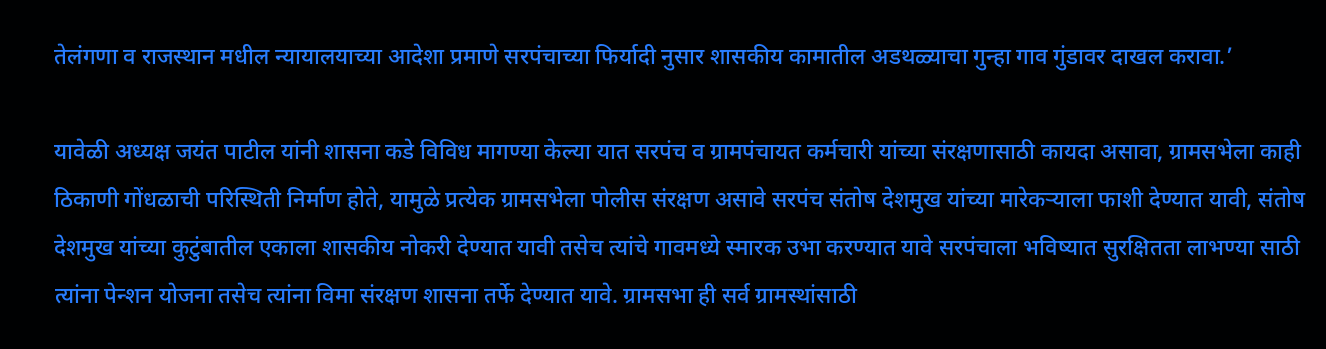तेलंगणा व राजस्थान मधील न्यायालयाच्या आदेशा प्रमाणे सरपंचाच्या फिर्यादी नुसार शासकीय कामातील अडथळ्याचा गुन्हा गाव गुंडावर दाखल करावा.’

यावेळी अध्यक्ष जयंत पाटील यांनी शासना कडे विविध मागण्या केल्या यात सरपंच व ग्रामपंचायत कर्मचारी यांच्या संरक्षणासाठी कायदा असावा, ग्रामसभेला काही ठिकाणी गोंधळाची परिस्थिती निर्माण होते, यामुळे प्रत्येक ग्रामसभेला पोलीस संरक्षण असावे सरपंच संतोष देशमुख यांच्या मारेकऱ्याला फाशी देण्यात यावी, संतोष देशमुख यांच्या कुटुंबातील एकाला शासकीय नोकरी देण्यात यावी तसेच त्यांचे गावमध्ये स्मारक उभा करण्यात यावे सरपंचाला भविष्यात सुरक्षितता लाभण्या साठी त्यांना पेन्शन योजना तसेच त्यांना विमा संरक्षण शासना तर्फे देण्यात यावे. ग्रामसभा ही सर्व ग्रामस्थांसाठी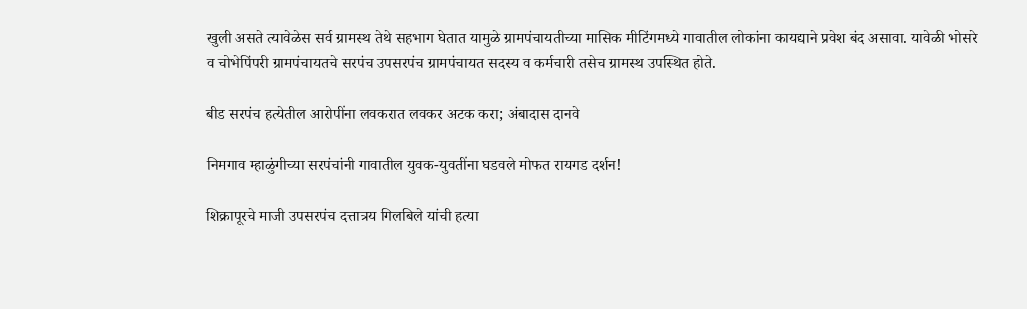खुली असते त्यावेळेस सर्व ग्रामस्थ तेथे सहभाग घेतात यामुळे ग्रामपंचायतीच्या मासिक मीटिंगमध्ये गावातील लोकांना कायद्याने प्रवेश बंद असावा. यावेळी भोसरे व चोभेपिंपरी ग्रामपंचायतचे सरपंच उपसरपंच ग्रामपंचायत सदस्य व कर्मचारी तसेच ग्रामस्थ उपस्थित होते.

बीड सरपंच हत्येतील आरोपींना लवकरात लवकर अटक करा; अंबादास दानवे

निमगाव म्हाळुंगीच्या सरपंचांनी गावातील युवक-युवतींना घडवले मोफत रायगड दर्शन!

शिक्रापूरचे माजी उपसरपंच दत्तात्रय गिलबिले यांची हत्या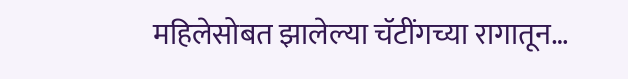महिलेसोबत झालेल्या चॅटींगच्या रागातून…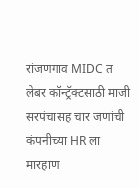रांजणगाव MIDC त लेबर कॉन्ट्रॅक्टसाठी माजी सरपंचासह चार जणांची कंपनीच्या HR ला मारहाण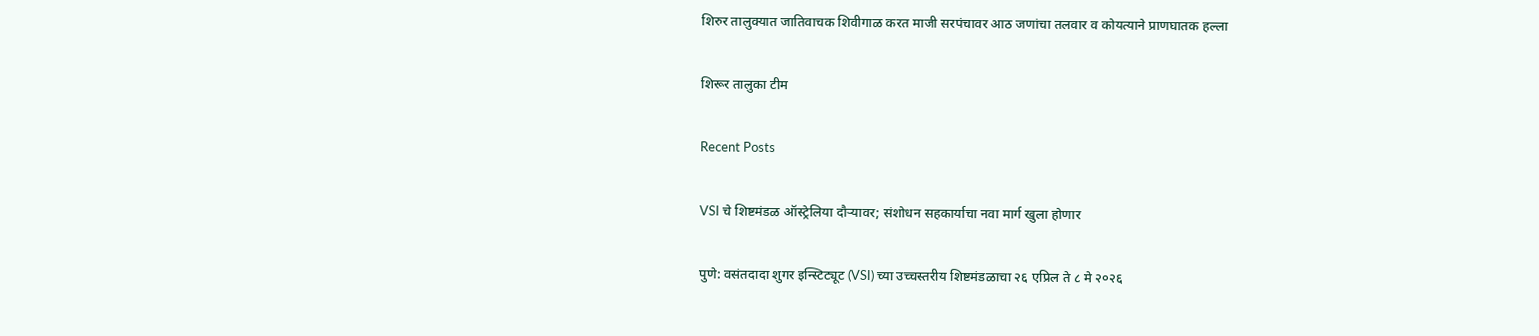शिरुर तालुक्यात जातिवाचक शिवीगाळ करत माजी सरपंचावर आठ जणांचा तलवार व कोयत्याने प्राणघातक हल्ला

शिरूर तालुका टीम

Recent Posts

VSI चे शिष्टमंडळ ऑस्ट्रेलिया दौऱ्यावर; संशोधन सहकार्याचा नवा मार्ग खुला होणार

पुणे: वसंतदादा शुगर इन्स्टिट्यूट (VSI) च्या उच्चस्तरीय शिष्टमंडळाचा २६ एप्रिल ते ८ मे २०२६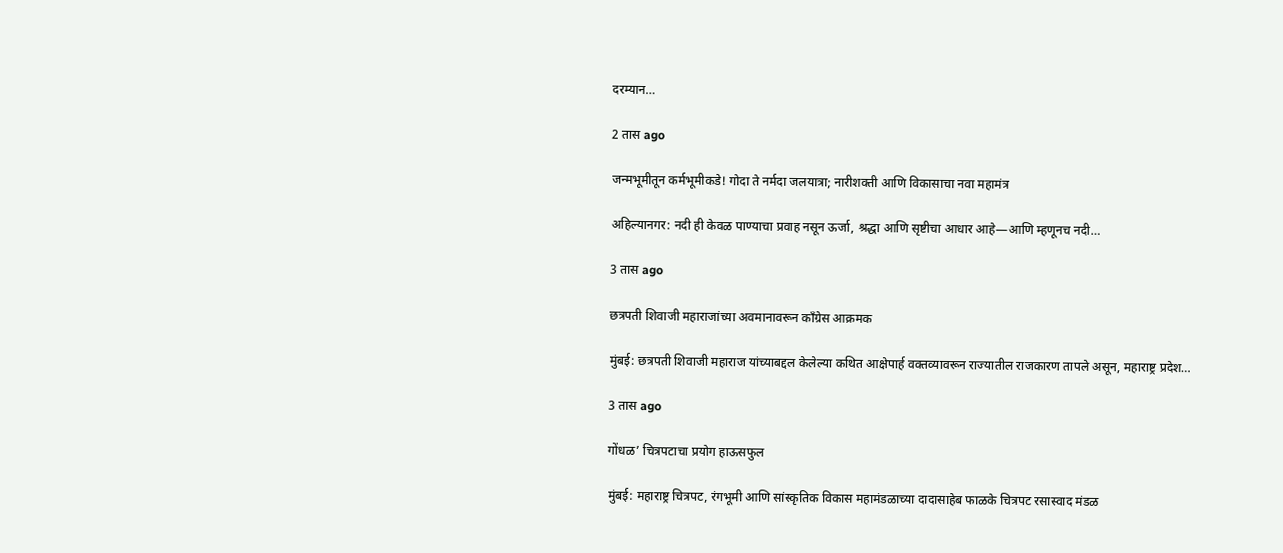दरम्यान…

2 तास ago

जन्मभूमीतून कर्मभूमीकडे! गोदा ते नर्मदा जलयात्रा; नारीशक्ती आणि विकासाचा नवा महामंत्र

अहिल्यानगर: नदी ही केवळ पाण्याचा प्रवाह नसून ऊर्जा, श्रद्धा आणि सृष्टीचा आधार आहे—आणि म्हणूनच नदी…

3 तास ago

छत्रपती शिवाजी महाराजांच्या अवमानावरून काँग्रेस आक्रमक

मुंबई: छत्रपती शिवाजी महाराज यांच्याबद्दल केलेल्या कथित आक्षेपार्ह वक्तव्यावरून राज्यातील राजकारण तापले असून, महाराष्ट्र प्रदेश…

3 तास ago

गोंधळ’ चित्रपटाचा प्रयोग हाऊसफुल

मुंबई: महाराष्ट्र चित्रपट, रंगभूमी आणि सांस्कृतिक विकास महामंडळाच्या दादासाहेब फाळके चित्रपट रसास्वाद मंडळ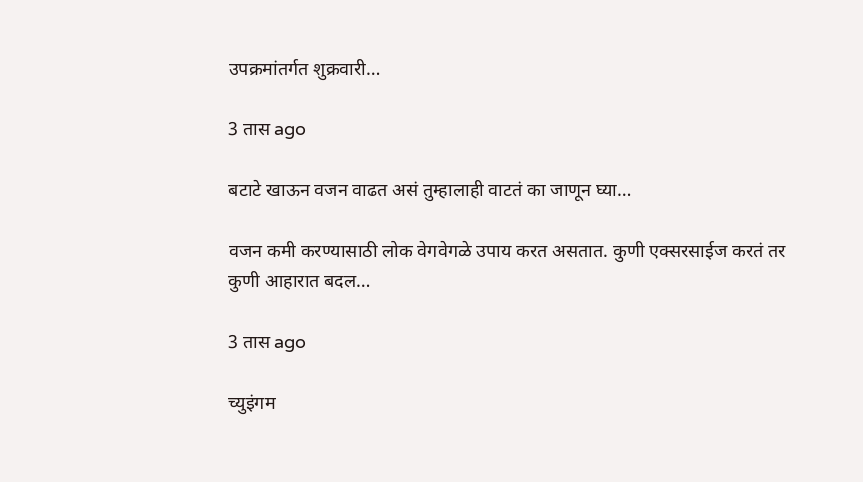उपक्रमांतर्गत शुक्रवारी…

3 तास ago

बटाटे खाऊन वजन वाढत असं तुम्हालाही वाटतं का जाणून घ्या…

वजन कमी करण्यासाठी लोक वेगवेगळे उपाय करत असतात. कुणी एक्सरसाईज करतं तर कुणी आहारात बदल…

3 तास ago

च्युइंगम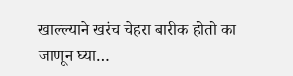खाल्ल्याने खरंच चेहरा बारीक होतो का जाणून घ्या…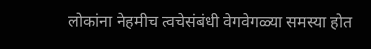लोकांना नेहमीच त्वचेसंबंधी वेगवेगळ्या समस्या होत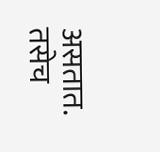असतात. तसेच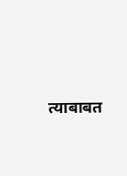त्याबाबत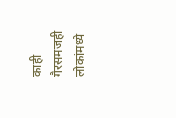काही गैरसमजही लोकांमध्ये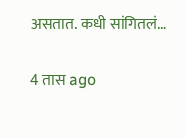असतात. कधी सांगितलं…

4 तास ago